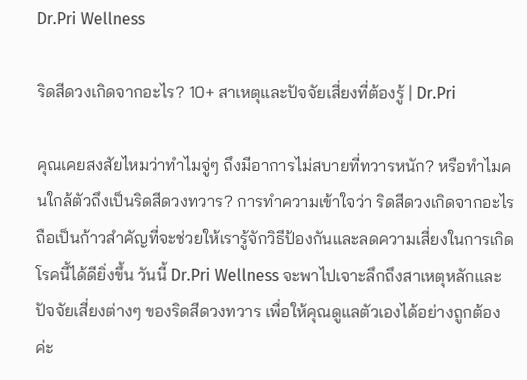Dr.Pri Wellness

ริดสีดวงเกิดจากอะไร? 10+ สาเหตุและปัจจัยเสี่ยงที่ต้องรู้ | Dr.Pri

คุณเคยสงสัยไหมว่าทำไมจู่ๆ ถึงมีอาการไม่สบายที่ทวารหนัก? หรือทำไมคนใกล้ตัวถึงเป็นริดสีดวงทวาร? การทำความเข้าใจว่า ริดสีดวงเกิดจากอะไร ถือเป็นก้าวสำคัญที่จะช่วยให้เรารู้จักวิธีป้องกันและลดความเสี่ยงในการเกิดโรคนี้ได้ดียิ่งขึ้น วันนี้ Dr.Pri Wellness จะพาไปเจาะลึกถึงสาเหตุหลักและปัจจัยเสี่ยงต่างๆ ของริดสีดวงทวาร เพื่อให้คุณดูแลตัวเองได้อย่างถูกต้องค่ะ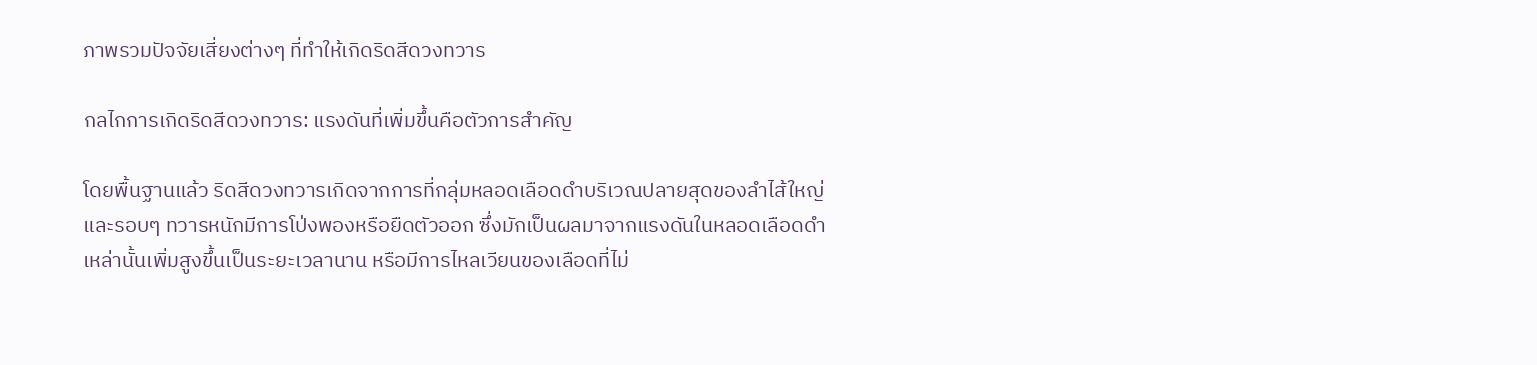ภาพรวมปัจจัยเสี่ยงต่างๆ ที่ทำให้เกิดริดสีดวงทวาร

กลไกการเกิดริดสีดวงทวาร: แรงดันที่เพิ่มขึ้นคือตัวการสำคัญ

โดยพื้นฐานแล้ว ริดสีดวงทวารเกิดจากการที่กลุ่มหลอดเลือดดำบริเวณปลายสุดของลำไส้ใหญ่และรอบๆ ทวารหนักมีการโป่งพองหรือยืดตัวออก ซึ่งมักเป็นผลมาจากแรงดันในหลอดเลือดดำเหล่านั้นเพิ่มสูงขึ้นเป็นระยะเวลานาน หรือมีการไหลเวียนของเลือดที่ไม่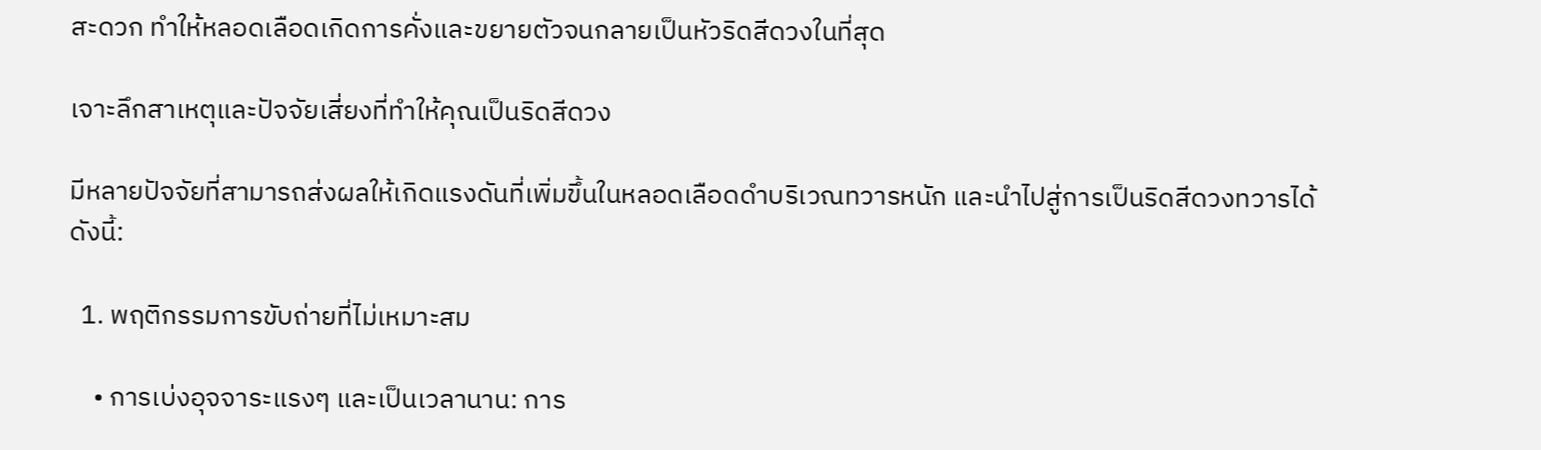สะดวก ทำให้หลอดเลือดเกิดการคั่งและขยายตัวจนกลายเป็นหัวริดสีดวงในที่สุด

เจาะลึกสาเหตุและปัจจัยเสี่ยงที่ทำให้คุณเป็นริดสีดวง

มีหลายปัจจัยที่สามารถส่งผลให้เกิดแรงดันที่เพิ่มขึ้นในหลอดเลือดดำบริเวณทวารหนัก และนำไปสู่การเป็นริดสีดวงทวารได้ ดังนี้:

  1. พฤติกรรมการขับถ่ายที่ไม่เหมาะสม

    • การเบ่งอุจจาระแรงๆ และเป็นเวลานาน: การ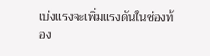เบ่งแรงจะเพิ่มแรงดันในช่องท้อง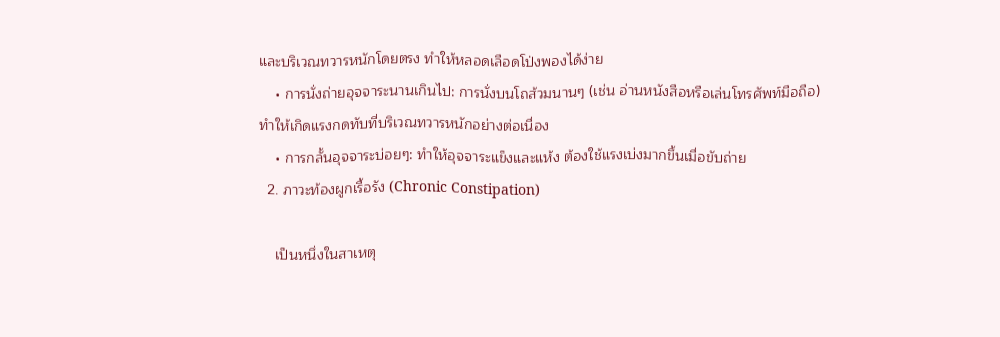และบริเวณทวารหนักโดยตรง ทำให้หลอดเลือดโป่งพองได้ง่าย
    • การนั่งถ่ายอุจจาระนานเกินไป: การนั่งบนโถส้วมนานๆ (เช่น อ่านหนังสือหรือเล่นโทรศัพท์มือถือ) ทำให้เกิดแรงกดทับที่บริเวณทวารหนักอย่างต่อเนื่อง
    • การกลั้นอุจจาระบ่อยๆ: ทำให้อุจจาระแข็งและแห้ง ต้องใช้แรงเบ่งมากขึ้นเมื่อขับถ่าย
  2. ภาวะท้องผูกเรื้อรัง (Chronic Constipation)

    เป็นหนึ่งในสาเหตุ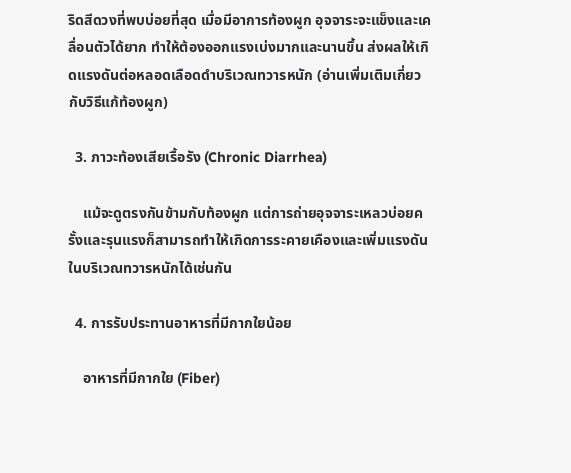ริดสีดวงที่พบบ่อยที่สุด เมื่อมีอาการท้องผูก อุจจาระจะแข็งและเคลื่อนตัวได้ยาก ทำให้ต้องออกแรงเบ่งมากและนานขึ้น ส่งผลให้เกิดแรงดันต่อหลอดเลือดดำบริเวณทวารหนัก (อ่านเพิ่มเติมเกี่ยวกับวิธีแก้ท้องผูก)

  3. ภาวะท้องเสียเรื้อรัง (Chronic Diarrhea)

    แม้จะดูตรงกันข้ามกับท้องผูก แต่การถ่ายอุจจาระเหลวบ่อยครั้งและรุนแรงก็สามารถทำให้เกิดการระคายเคืองและเพิ่มแรงดันในบริเวณทวารหนักได้เช่นกัน

  4. การรับประทานอาหารที่มีกากใยน้อย

    อาหารที่มีกากใย (Fiber)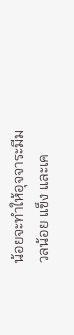น้อยจะทำให้อุจจาระมีมวลน้อย แข็ง และเค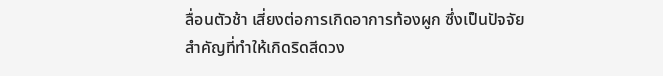ลื่อนตัวช้า เสี่ยงต่อการเกิดอาการท้องผูก ซึ่งเป็นปัจจัยสำคัญที่ทำให้เกิดริดสีดวง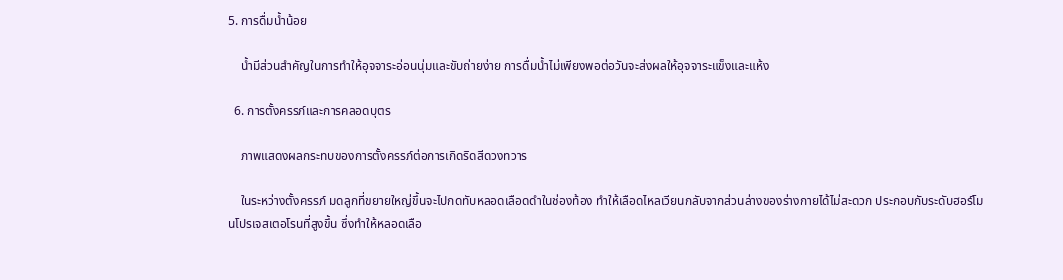5. การดื่มน้ำน้อย

    น้ำมีส่วนสำคัญในการทำให้อุจจาระอ่อนนุ่มและขับถ่ายง่าย การดื่มน้ำไม่เพียงพอต่อวันจะส่งผลให้อุจจาระแข็งและแห้ง

  6. การตั้งครรภ์และการคลอดบุตร

    ภาพแสดงผลกระทบของการตั้งครรภ์ต่อการเกิดริดสีดวงทวาร

    ในระหว่างตั้งครรภ์ มดลูกที่ขยายใหญ่ขึ้นจะไปกดทับหลอดเลือดดำในช่องท้อง ทำให้เลือดไหลเวียนกลับจากส่วนล่างของร่างกายได้ไม่สะดวก ประกอบกับระดับฮอร์โมนโปรเจสเตอโรนที่สูงขึ้น ซึ่งทำให้หลอดเลือ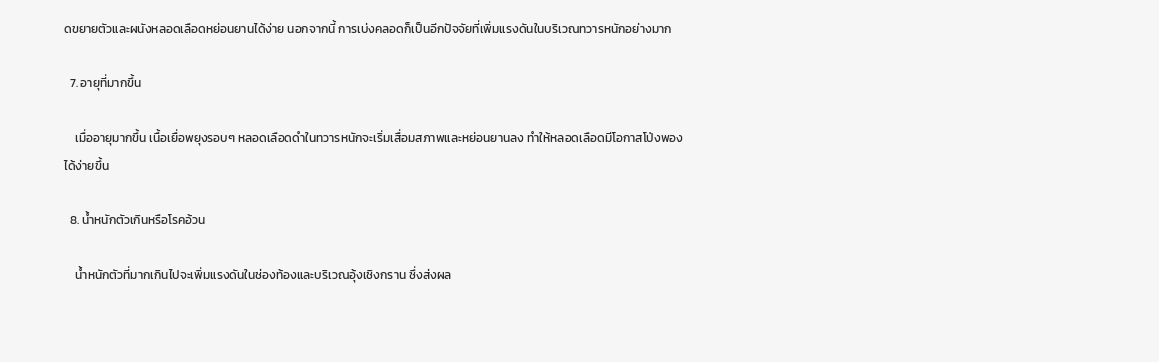ดขยายตัวและผนังหลอดเลือดหย่อนยานได้ง่าย นอกจากนี้ การเบ่งคลอดก็เป็นอีกปัจจัยที่เพิ่มแรงดันในบริเวณทวารหนักอย่างมาก

  7. อายุที่มากขึ้น

    เมื่ออายุมากขึ้น เนื้อเยื่อพยุงรอบๆ หลอดเลือดดำในทวารหนักจะเริ่มเสื่อมสภาพและหย่อนยานลง ทำให้หลอดเลือดมีโอกาสโป่งพองได้ง่ายขึ้น

  8. น้ำหนักตัวเกินหรือโรคอ้วน

    น้ำหนักตัวที่มากเกินไปจะเพิ่มแรงดันในช่องท้องและบริเวณอุ้งเชิงกราน ซึ่งส่งผล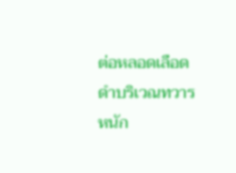ต่อหลอดเลือดดำบริเวณทวารหนัก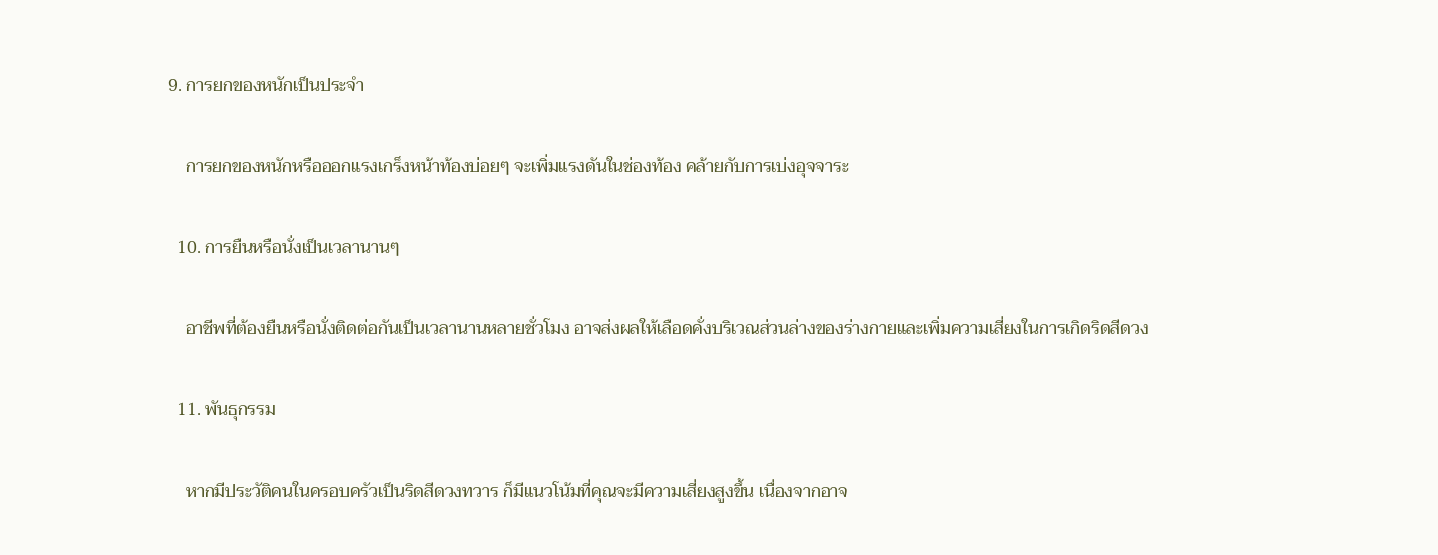9. การยกของหนักเป็นประจำ

    การยกของหนักหรือออกแรงเกร็งหน้าท้องบ่อยๆ จะเพิ่มแรงดันในช่องท้อง คล้ายกับการเบ่งอุจจาระ

  10. การยืนหรือนั่งเป็นเวลานานๆ

    อาชีพที่ต้องยืนหรือนั่งติดต่อกันเป็นเวลานานหลายชั่วโมง อาจส่งผลให้เลือดคั่งบริเวณส่วนล่างของร่างกายและเพิ่มความเสี่ยงในการเกิดริดสีดวง

  11. พันธุกรรม

    หากมีประวัติคนในครอบครัวเป็นริดสีดวงทวาร ก็มีแนวโน้มที่คุณจะมีความเสี่ยงสูงขึ้น เนื่องจากอาจ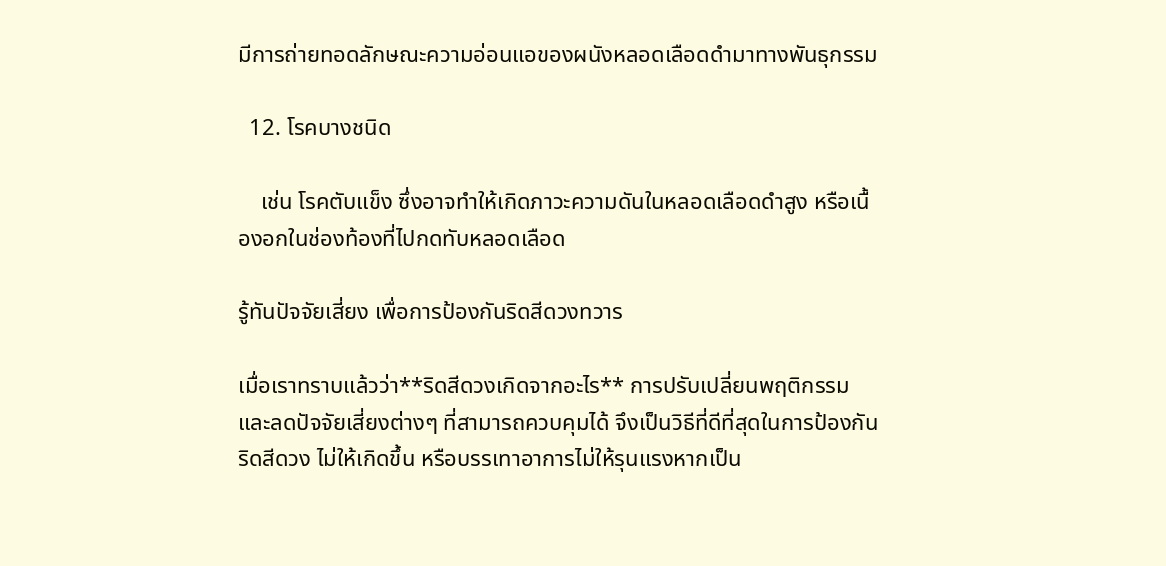มีการถ่ายทอดลักษณะความอ่อนแอของผนังหลอดเลือดดำมาทางพันธุกรรม

  12. โรคบางชนิด

    เช่น โรคตับแข็ง ซึ่งอาจทำให้เกิดภาวะความดันในหลอดเลือดดำสูง หรือเนื้องอกในช่องท้องที่ไปกดทับหลอดเลือด

รู้ทันปัจจัยเสี่ยง เพื่อการป้องกันริดสีดวงทวาร

เมื่อเราทราบแล้วว่า**ริดสีดวงเกิดจากอะไร** การปรับเปลี่ยนพฤติกรรมและลดปัจจัยเสี่ยงต่างๆ ที่สามารถควบคุมได้ จึงเป็นวิธีที่ดีที่สุดในการป้องกันริดสีดวง ไม่ให้เกิดขึ้น หรือบรรเทาอาการไม่ให้รุนแรงหากเป็น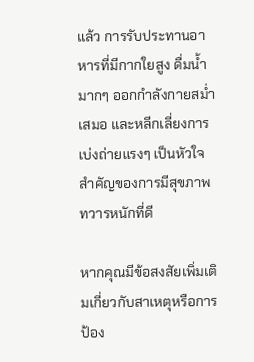แล้ว การรับประทานอาหารที่มีกากใยสูง ดื่มน้ำมากๆ ออกกำลังกายสม่ำเสมอ และหลีกเลี่ยงการเบ่งถ่ายแรงๆ เป็นหัวใจสำคัญของการมีสุขภาพทวารหนักที่ดี

หากคุณมีข้อสงสัยเพิ่มเติมเกี่ยวกับสาเหตุหรือการป้อง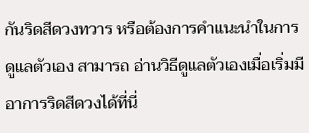กันริดสีดวงทวาร หรือต้องการคำแนะนำในการดูแลตัวเอง สามารถ อ่านวิธีดูแลตัวเองเมื่อเริ่มมีอาการริดสีดวงได้ที่นี่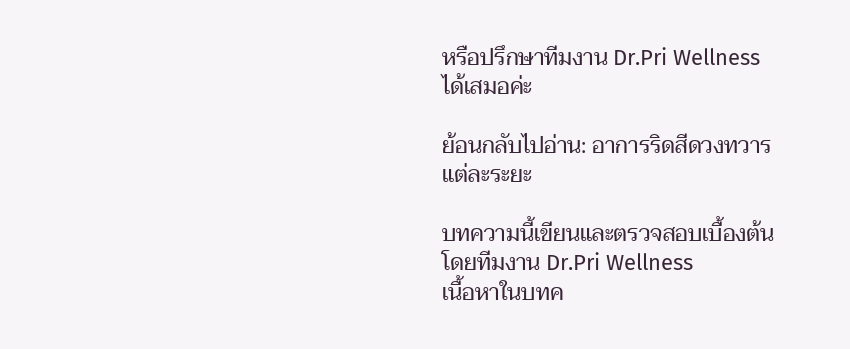หรือปรึกษาทีมงาน Dr.Pri Wellness ได้เสมอค่ะ

ย้อนกลับไปอ่าน: อาการริดสีดวงทวารแต่ละระยะ

บทความนี้เขียนและตรวจสอบเบื้องต้นโดยทีมงาน Dr.Pri Wellness
เนื้อหาในบทค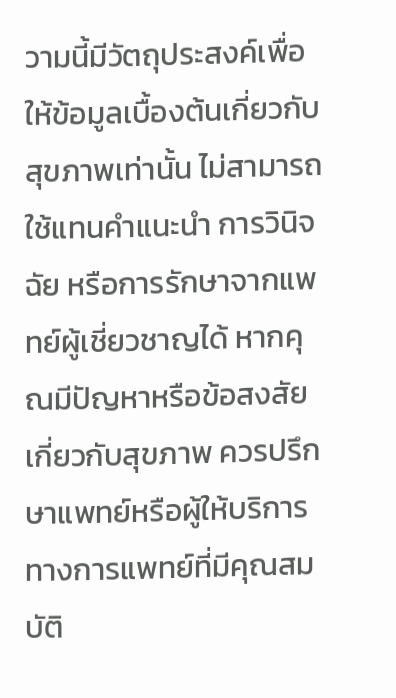วามนี้มีวัตถุประสงค์เพื่อให้ข้อมูลเบื้องต้นเกี่ยวกับสุขภาพเท่านั้น ไม่สามารถใช้แทนคำแนะนำ การวินิจฉัย หรือการรักษาจากแพทย์ผู้เชี่ยวชาญได้ หากคุณมีปัญหาหรือข้อสงสัยเกี่ยวกับสุขภาพ ควรปรึกษาแพทย์หรือผู้ให้บริการทางการแพทย์ที่มีคุณสมบัติ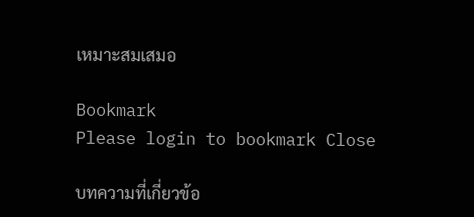เหมาะสมเสมอ

Bookmark
Please login to bookmark Close

บทความที่เกี่ยวข้อ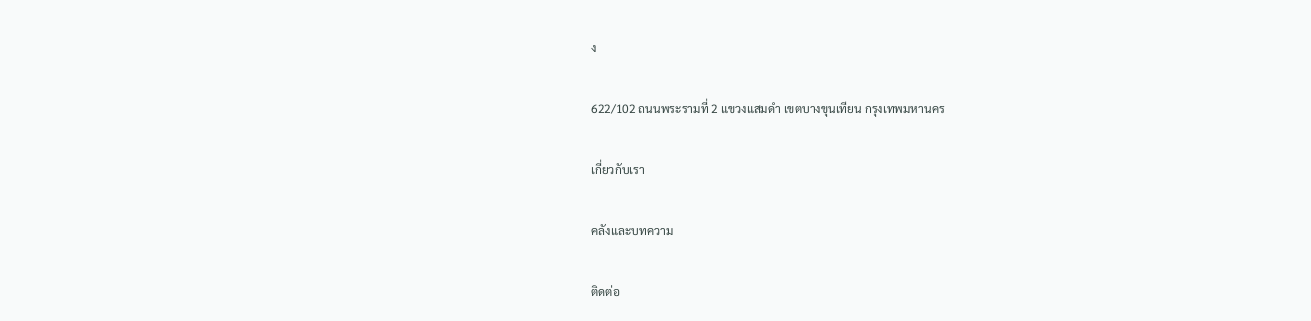ง

622/102 ถนนพระรามที่ 2 แขวงแสมดํา เขตบางขุนเทียน กรุงเทพมหานคร

เกี่ยวกับเรา

คลังและบทความ

ติดต่อ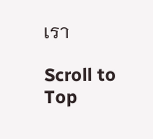เรา

Scroll to Top